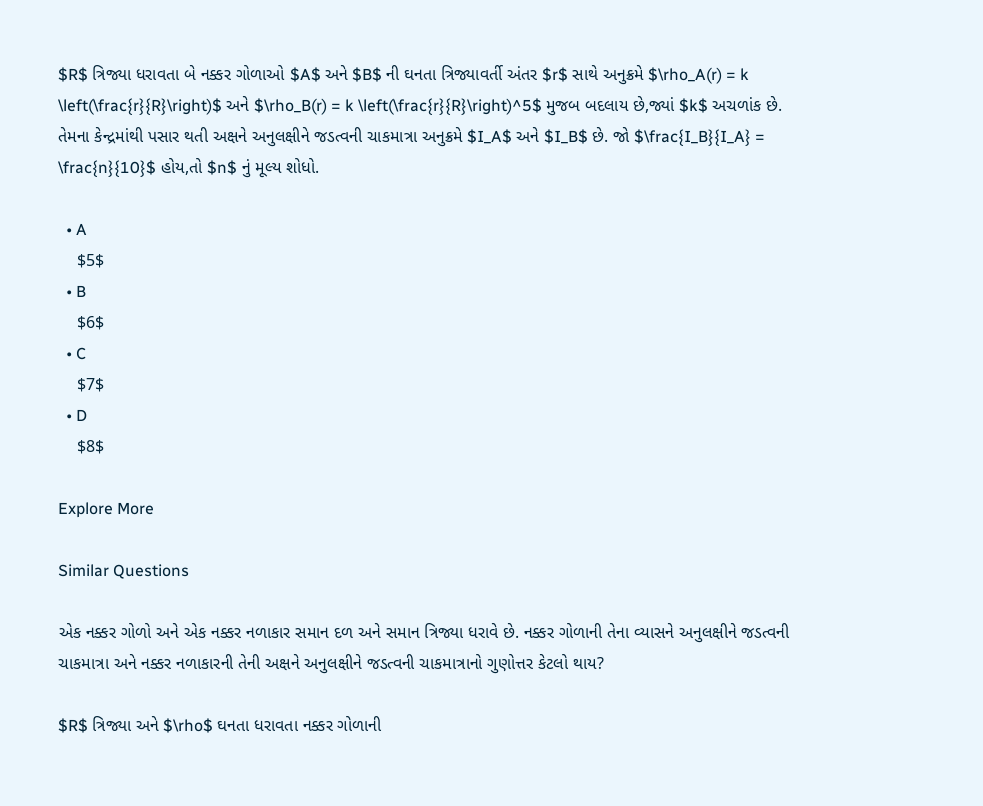$R$ ત્રિજ્યા ધરાવતા બે નક્કર ગોળાઓ $A$ અને $B$ ની ઘનતા ત્રિજ્યાવર્તી અંતર $r$ સાથે અનુક્રમે $\rho_A(r) = k \left(\frac{r}{R}\right)$ અને $\rho_B(r) = k \left(\frac{r}{R}\right)^5$ મુજબ બદલાય છે,જ્યાં $k$ અચળાંક છે. તેમના કેન્દ્રમાંથી પસાર થતી અક્ષને અનુલક્ષીને જડત્વની ચાકમાત્રા અનુક્રમે $I_A$ અને $I_B$ છે. જો $\frac{I_B}{I_A} = \frac{n}{10}$ હોય,તો $n$ નું મૂલ્ય શોધો.

  • A
    $5$
  • B
    $6$
  • C
    $7$
  • D
    $8$

Explore More

Similar Questions

એક નક્કર ગોળો અને એક નક્કર નળાકાર સમાન દળ અને સમાન ત્રિજ્યા ધરાવે છે. નક્કર ગોળાની તેના વ્યાસને અનુલક્ષીને જડત્વની ચાકમાત્રા અને નક્કર નળાકારની તેની અક્ષને અનુલક્ષીને જડત્વની ચાકમાત્રાનો ગુણોત્તર કેટલો થાય?

$R$ ત્રિજ્યા અને $\rho$ ઘનતા ધરાવતા નક્કર ગોળાની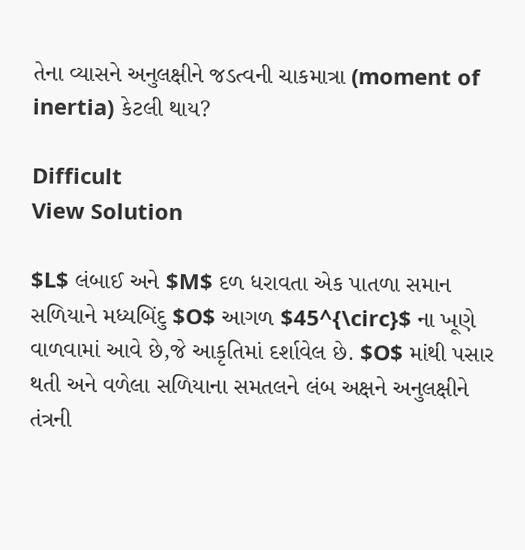તેના વ્યાસને અનુલક્ષીને જડત્વની ચાકમાત્રા (moment of inertia) કેટલી થાય?

Difficult
View Solution

$L$ લંબાઈ અને $M$ દળ ધરાવતા એક પાતળા સમાન સળિયાને મધ્યબિંદુ $O$ આગળ $45^{\circ}$ ના ખૂણે વાળવામાં આવે છે,જે આકૃતિમાં દર્શાવેલ છે. $O$ માંથી પસાર થતી અને વળેલા સળિયાના સમતલને લંબ અક્ષને અનુલક્ષીને તંત્રની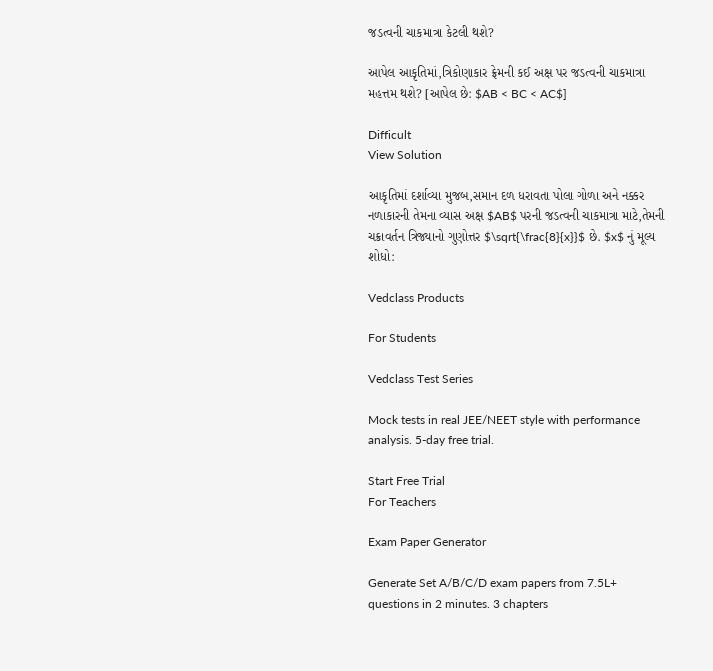જડત્વની ચાકમાત્રા કેટલી થશે?

આપેલ આકૃતિમાં,ત્રિકોણાકાર ફ્રેમની કઈ અક્ષ પર જડત્વની ચાકમાત્રા મહત્તમ થશે? [આપેલ છે: $AB < BC < AC$]

Difficult
View Solution

આકૃતિમાં દર્શાવ્યા મુજબ,સમાન દળ ધરાવતા પોલા ગોળા અને નક્કર નળાકારની તેમના વ્યાસ અક્ષ $AB$ પરની જડત્વની ચાકમાત્રા માટે,તેમની ચક્રાવર્તન ત્રિજ્યાનો ગુણોત્તર $\sqrt{\frac{8}{x}}$ છે. $x$ નું મૂલ્ય શોધો:

Vedclass Products

For Students

Vedclass Test Series

Mock tests in real JEE/NEET style with performance analysis. 5-day free trial.

Start Free Trial
For Teachers

Exam Paper Generator

Generate Set A/B/C/D exam papers from 7.5L+ questions in 2 minutes. 3 chapters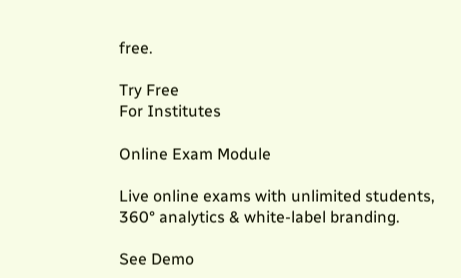free.

Try Free
For Institutes

Online Exam Module

Live online exams with unlimited students, 360° analytics & white-label branding.

See Demo